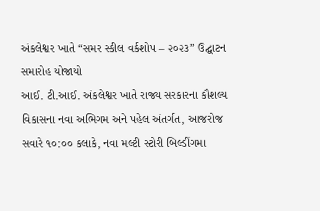અંકલેશ્વર ખાતે “સમર સ્કીલ વર્કશોપ – ૨૦૨૩” ઉદ્ઘાટન સમારોહ યોજાયો
આઈ. ટી.આઈ. અંકલેશ્વર ખાતે રાજ્ય સરકારના કૌશલ્ય વિકાસના નવા અભિગમ અને પહેલ અંતર્ગત, આજરોજ સવારે ૧૦:૦૦ કલાકે, નવા મલ્ટી સ્ટોરી બિલ્ડીંગમા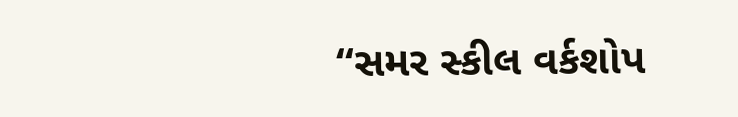“સમર સ્કીલ વર્કશોપ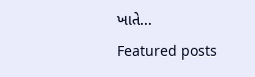ખાતે...
Featured posts